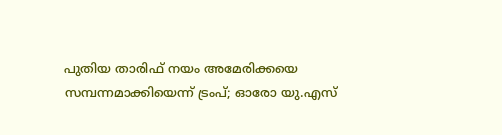പുതിയ താരിഫ് നയം അമേരിക്കയെ സമ്പന്നമാക്കിയെന്ന് ട്രംപ്; ഓരോ യു.എസ്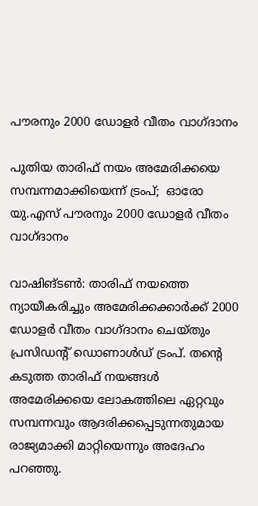പൗരനും 2000 ഡോളര്‍ വീതം വാഗ്ദാനം

പുതിയ താരിഫ് നയം അമേരിക്കയെ സമ്പന്നമാക്കിയെന്ന് ട്രംപ്;  ഓരോ യു.എസ് പൗരനും 2000 ഡോളര്‍ വീതം വാഗ്ദാനം

വാഷിങ്ടണ്‍: താരിഫ് നയത്തെ ന്യായീകരിച്ചും അമേരിക്കക്കാര്‍ക്ക് 2000 ഡോളര്‍ വീതം വാഗ്ദാനം ചെയ്തും പ്രസിഡന്റ് ഡൊണാള്‍ഡ് ട്രംപ്. തന്റെ കടുത്ത താരിഫ് നയങ്ങള്‍ അമേരിക്കയെ ലോകത്തിലെ ഏറ്റവും സമ്പന്നവും ആദരിക്കപ്പെടുന്നതുമായ രാജ്യമാക്കി മാറ്റിയെന്നും അദേഹം പറഞ്ഞു.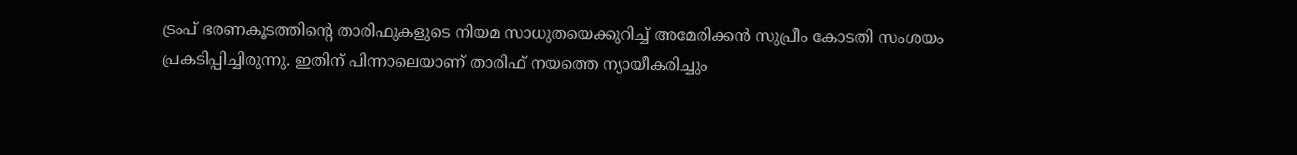ട്രംപ് ഭരണകൂടത്തിന്റെ താരിഫുകളുടെ നിയമ സാധുതയെക്കുറിച്ച് അമേരിക്കന്‍ സുപ്രീം കോടതി സംശയം പ്രകടിപ്പിച്ചിരുന്നു. ഇതിന് പിന്നാലെയാണ് താരിഫ് നയത്തെ ന്യായീകരിച്ചും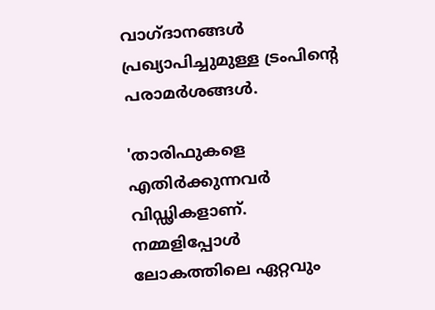വാഗ്ദാനങ്ങള്‍ പ്രഖ്യാപിച്ചുമുള്ള ട്രംപിന്റെ പരാമര്‍ശങ്ങള്‍.

'താരിഫുകളെ എതിര്‍ക്കുന്നവര്‍ വിഡ്ഢികളാണ്. നമ്മളിപ്പോള്‍ ലോകത്തിലെ ഏറ്റവും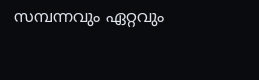സമ്പന്നവും ഏറ്റവും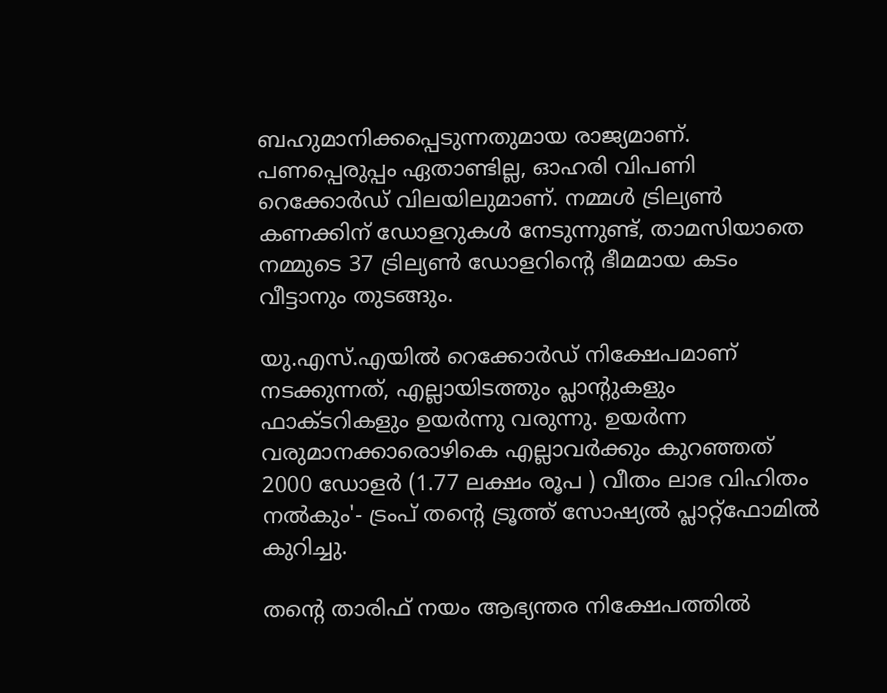ബഹുമാനിക്കപ്പെടുന്നതുമായ രാജ്യമാണ്. പണപ്പെരുപ്പം ഏതാണ്ടില്ല, ഓഹരി വിപണി റെക്കോര്‍ഡ് വിലയിലുമാണ്. നമ്മള്‍ ട്രില്യണ്‍ കണക്കിന് ഡോളറുകള്‍ നേടുന്നുണ്ട്, താമസിയാതെ നമ്മുടെ 37 ട്രില്യണ്‍ ഡോളറിന്റെ ഭീമമായ കടം വീട്ടാനും തുടങ്ങും.

യു.എസ്.എയില്‍ റെക്കോര്‍ഡ് നിക്ഷേപമാണ് നടക്കുന്നത്, എല്ലായിടത്തും പ്ലാന്റുകളും ഫാക്ടറികളും ഉയര്‍ന്നു വരുന്നു. ഉയര്‍ന്ന വരുമാനക്കാരൊഴികെ എല്ലാവര്‍ക്കും കുറഞ്ഞത് 2000 ഡോളര്‍ (1.77 ലക്ഷം രൂപ ) വീതം ലാഭ വിഹിതം നല്‍കും'- ട്രംപ് തന്റെ ട്രൂത്ത് സോഷ്യല്‍ പ്ലാറ്റ്‌ഫോമില്‍ കുറിച്ചു.

തന്റെ താരിഫ് നയം ആഭ്യന്തര നിക്ഷേപത്തില്‍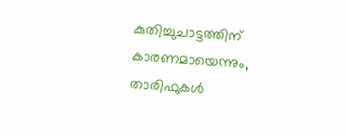കുതിച്ചുചാട്ടത്തിന് കാരണമായെന്നും, താരിഫുകള്‍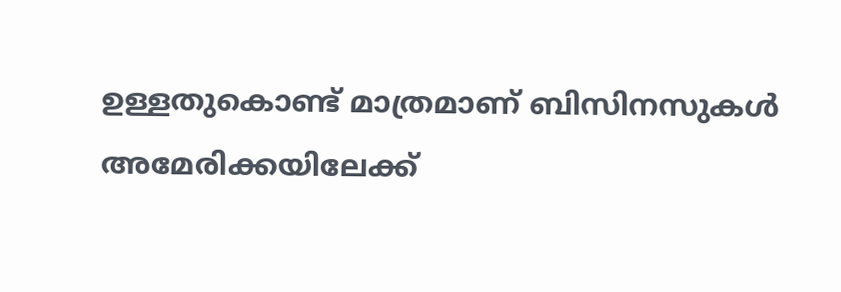ഉള്ളതുകൊണ്ട് മാത്രമാണ് ബിസിനസുകള്‍ അമേരിക്കയിലേക്ക്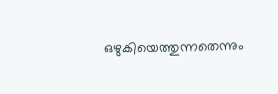ഒഴുകിയെത്തുന്നതെന്നും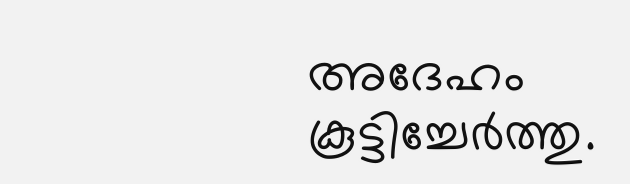അദേഹം കൂട്ടിച്ചേര്‍ത്തു.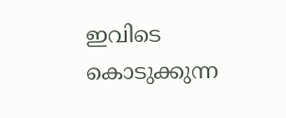ഇവിടെ കൊടുക്കുന്ന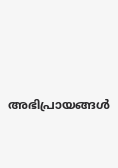അഭിപ്രായങ്ങള്‍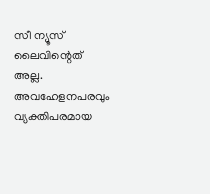സീ ന്യൂസ് ലൈവിന്റെത് അല്ല. അവഹേളനപരവും വ്യക്തിപരമായ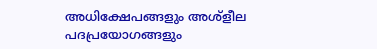അധിക്ഷേപങ്ങളും അശ്‌ളീല പദപ്രയോഗങ്ങളും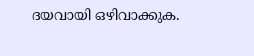ദയവായി ഒഴിവാക്കുക.